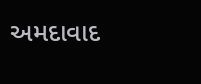અમદાવાદ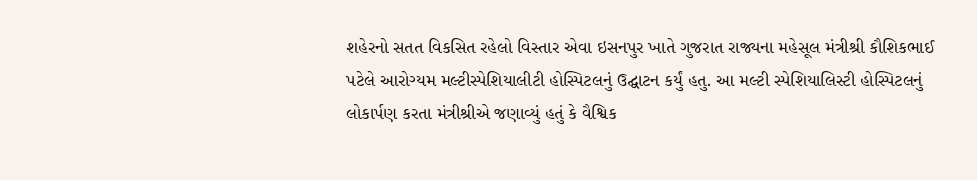શહેરનો સતત વિકસિત રહેલો વિસ્તાર એવા ઇસનપુર ખાતે ગુજરાત રાજ્યના મહેસૂલ મંત્રીશ્રી કૌશિકભાઈ પટેલે આરોગ્યમ મલ્ટીસ્પેશિયાલીટી હોસ્પિટલનું ઉદ્ઘાટન કર્યું હતુ. આ મલ્ટી સ્પેશિયાલિસ્ટી હોસ્પિટલનું લોકાર્પણ કરતા મંત્રીશ્રીએ જણાવ્યું હતું કે વૈશ્વિક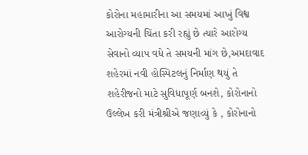કોરોના મહામારીના આ સમયમાં આખું વિશ્વ આરોગ્યની ચિંતા કરી રહ્યું છે ત્યારે આરોગ્ય સેવાનો વ્યાપ વધે તે સમયની માંગ છે,અમદાવાદ શહેરમાં નવી હોસ્પિટલનું નિર્માણ થયું તે શહેરીજનો માટે સુવિધાપૂર્ણ બનશે, કોરોનાનો ઉલ્લેખ કરી મંત્રીશ્રીએ જણાવ્યું કે , કોરોનાનો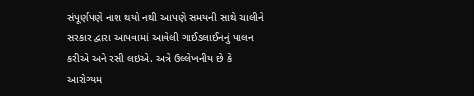સંપૂર્ણપણે નાશ થયો નથી આપણે સમયની સાથે ચાલીને સરકાર દ્વારા આપવામાં આવેલી ગાઈડલાઈનનું પાલન કરીએ અને રસી લઇએ. અત્રે ઉલ્લેખનીય છે કે આરોગ્યમ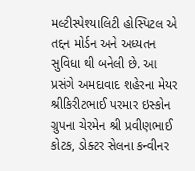મલ્ટીસ્પેશ્યાલિટી હોસ્પિટલ એ તદ્દન મોર્ડન અને અધ્યતન સુવિધા થી બનેલી છે. આ પ્રસંગે અમદાવાદ શહેરના મેયર શ્રીકિરીટભાઈ પરમાર ઇસ્કોન ગ્રુપના ચેરમેન શ્રી પ્રવીણભાઈ કોટક, ડોક્ટર સેલના કન્વીનર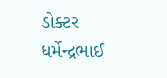ડોક્ટર ધર્મેન્દ્રભાઈ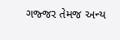ગજ્જર તેમજ અન્ય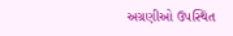અગ્રણીઓ ઉપસ્થિત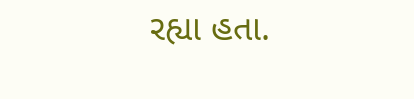રહ્યા હતા.